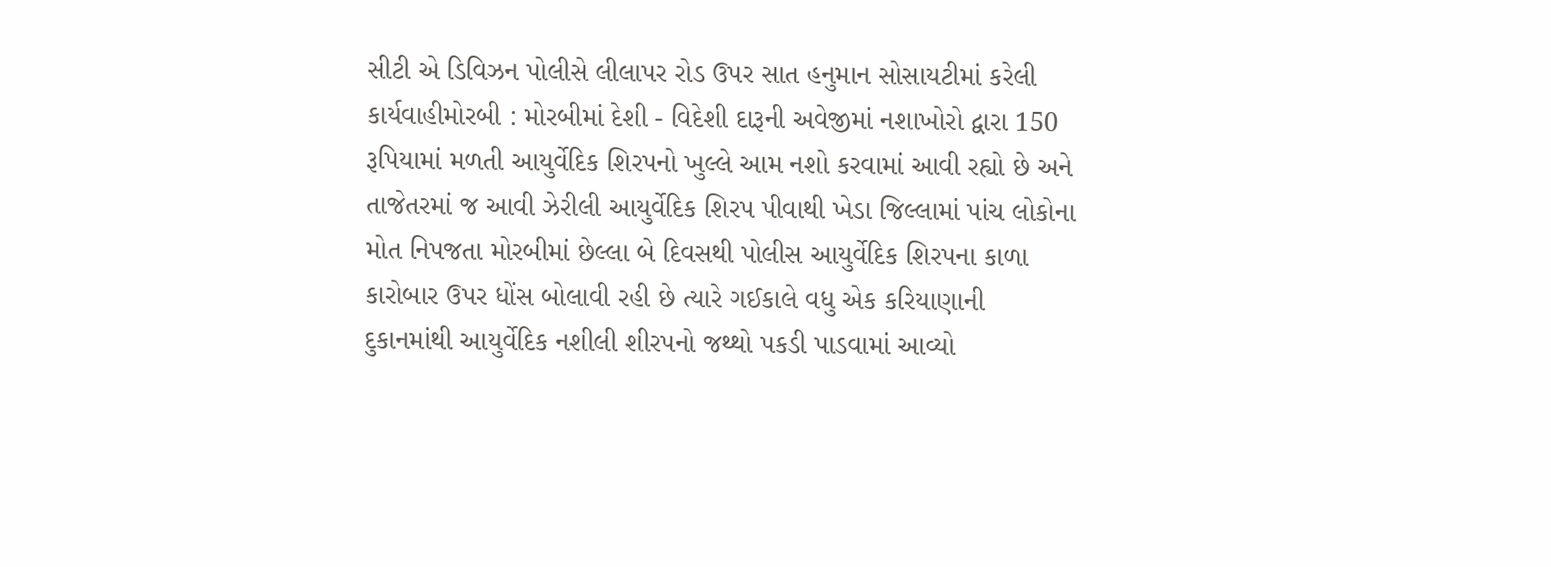સીટી એ ડિવિઝન પોલીસે લીલાપર રોડ ઉપર સાત હનુમાન સોસાયટીમાં કરેલી કાર્યવાહીમોરબી : મોરબીમાં દેશી - વિદેશી દારૂની અવેજીમાં નશાખોરો દ્વારા 150 રૂપિયામાં મળતી આયુર્વેદિક શિરપનો ખુલ્લે આમ નશો કરવામાં આવી રહ્યો છે અને તાજેતરમાં જ આવી ઝેરીલી આયુર્વેદિક શિરપ પીવાથી ખેડા જિલ્લામાં પાંચ લોકોના મોત નિપજતા મોરબીમાં છેલ્લા બે દિવસથી પોલીસ આયુર્વેદિક શિરપના કાળા કારોબાર ઉપર ધોંસ બોલાવી રહી છે ત્યારે ગઈકાલે વધુ એક કરિયાણાની દુકાનમાંથી આયુર્વેદિક નશીલી શીરપનો જથ્થો પકડી પાડવામાં આવ્યો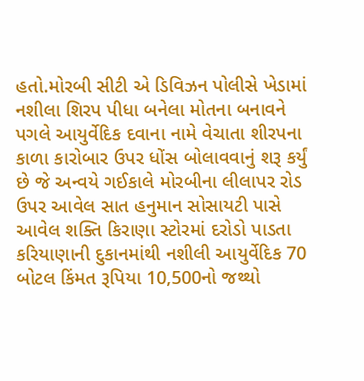હતો.મોરબી સીટી એ ડિવિઝન પોલીસે ખેડામાં નશીલા શિરપ પીધા બનેલા મોતના બનાવને પગલે આયુર્વેદિક દવાના નામે વેચાતા શીરપના કાળા કારોબાર ઉપર ધોંસ બોલાવવાનું શરૂ કર્યું છે જે અન્વયે ગઈકાલે મોરબીના લીલાપર રોડ ઉપર આવેલ સાત હનુમાન સોસાયટી પાસે આવેલ શક્તિ કિરાણા સ્ટોરમાં દરોડો પાડતા કરિયાણાની દુકાનમાંથી નશીલી આયુર્વેદિક 70 બોટલ કિંમત રૂપિયા 10,500નો જથ્થો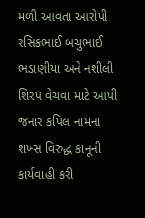મળી આવતા આરોપી રસિકભાઈ બચુભાઈ ભડાણીયા અને નશીલી શિરપ વેચવા માટે આપી જનાર કપિલ નામના શખ્સ વિરુદ્ધ કાનૂની કાર્યવાહી કરી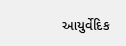આયુર્વેદિક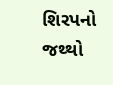શિરપનો જથ્થો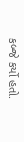કબ્જે કર્યો હતો.